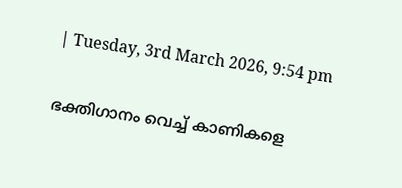| Tuesday, 3rd March 2026, 9:54 pm

ഭക്തിഗാനം വെച്ച് കാണികളെ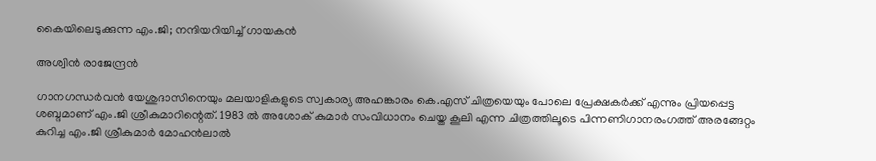കൈയിലെടുക്കുന്ന എം.ജി; നന്ദിയറിയിച്ച് ഗായകന്‍

അശ്വിന്‍ രാജേന്ദ്രന്‍

ഗാനഗന്ധര്‍വന്‍ യേശുദാസിനെയും മലയാളികളുടെ സ്വകാര്യ അഹങ്കാരം കെ.എസ് ചിത്രയെയും പോലെ പ്രേക്ഷകര്‍ക്ക് എന്നും പ്രിയപ്പെട്ട ശബ്ദമാണ് എം.ജി ശ്രീകുമാറിന്റെത്. 1983 ല്‍ അശോക് കുമാര്‍ സംവിധാനം ചെയ്ത കൂലി എന്ന ചിത്രത്തിലൂടെ പിന്നണിഗാനരംഗത്ത് അരങ്ങേറ്റം കുറിച്ച എം.ജി ശ്രീകുമാര്‍ മോഹന്‍ലാല്‍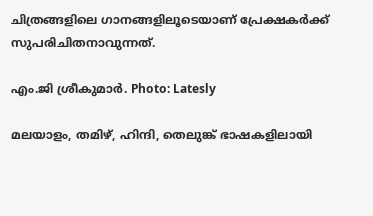ചിത്രങ്ങളിലെ ഗാനങ്ങളിലൂടെയാണ് പ്രേക്ഷകര്‍ക്ക് സുപരിചിതനാവുന്നത്.

എം.ജി ശ്രീകുമാര്‍. Photo: Latesly

മലയാളം, തമിഴ്, ഹിന്ദി, തെലുങ്ക് ഭാഷകളിലായി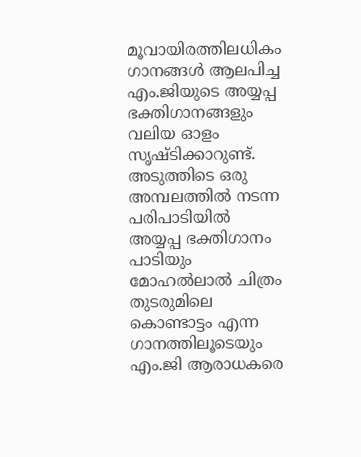മൂവായിരത്തിലധികം ഗാനങ്ങള്‍ ആലപിച്ച എം.ജിയുടെ അയ്യപ്പ ഭക്തിഗാനങ്ങളും വലിയ ഓളം സൃഷ്ടിക്കാറുണ്ട്. അടുത്തിടെ ഒരു അമ്പലത്തില്‍ നടന്ന പരിപാടിയില്‍ അയ്യപ്പ ഭക്തിഗാനം പാടിയും മോഹല്‍ലാല്‍ ചിത്രം തുടരുമിലെ കൊണ്ടാട്ടം എന്ന ഗാനത്തിലൂടെയും എം.ജി ആരാധകരെ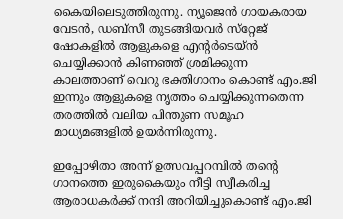കൈയിലെടുത്തിരുന്നു. ന്യൂജെന്‍ ഗായകരായ വേടന്‍, ഡബ്‌സീ തുടങ്ങിയവര്‍ സ്‌റ്റേജ് ഷോകളില്‍ ആളുകളെ എന്റര്‍ടെയ്ന്‍ ചെയ്യിക്കാന്‍ കിണഞ്ഞ് ശ്രമിക്കുന്ന കാലത്താണ് വെറു ഭക്തിഗാനം കൊണ്ട് എം.ജി ഇന്നും ആളുകളെ നൃത്തം ചെയ്യിക്കുന്നതെന്ന തരത്തില്‍ വലിയ പിന്തുണ സമൂഹ മാധ്യമങ്ങളില്‍ ഉയര്‍ന്നിരുന്നു.

ഇപ്പോഴിതാ അന്ന് ഉത്സവപ്പറമ്പില്‍ തന്റെ ഗാനത്തെ ഇരുകൈയും നീട്ടി സ്വീകരിച്ച ആരാധകര്‍ക്ക് നന്ദി അറിയിച്ചുകൊണ്ട് എം.ജി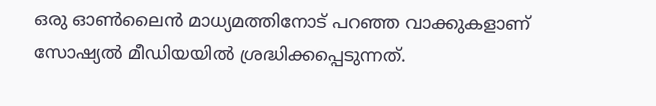ഒരു ഓണ്‍ലൈന്‍ മാധ്യമത്തിനോട് പറഞ്ഞ വാക്കുകളാണ് സോഷ്യല്‍ മീഡിയയില്‍ ശ്രദ്ധിക്കപ്പെടുന്നത്.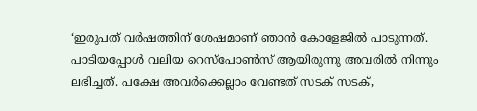‘ഇരുപത് വര്‍ഷത്തിന് ശേഷമാണ് ഞാന്‍ കോളേജില്‍ പാടുന്നത്. പാടിയപ്പോള്‍ വലിയ റെസ്‌പോണ്‍സ് ആയിരുന്നു അവരില്‍ നിന്നും ലഭിച്ചത്. പക്ഷേ അവര്‍ക്കെല്ലാം വേണ്ടത് സടക് സടക്,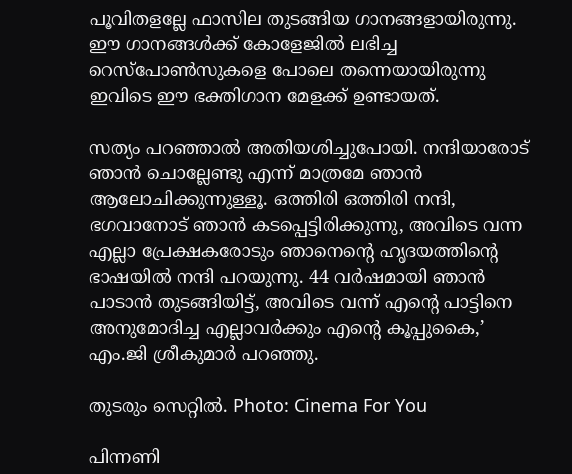പൂവിതളല്ലേ ഫാസില തുടങ്ങിയ ഗാനങ്ങളായിരുന്നു. ഈ ഗാനങ്ങള്‍ക്ക് കോളേജില്‍ ലഭിച്ച റെസ്‌പോണ്‍സുകളെ പോലെ തന്നെയായിരുന്നു ഇവിടെ ഈ ഭക്തിഗാന മേളക്ക് ഉണ്ടായത്.

സത്യം പറഞ്ഞാല്‍ അതിയശിച്ചുപോയി. നന്ദിയാരോട് ഞാന്‍ ചൊല്ലേണ്ടു എന്ന് മാത്രമേ ഞാന്‍ ആലോചിക്കുന്നുള്ളൂ. ഒത്തിരി ഒത്തിരി നന്ദി, ഭഗവാനോട് ഞാന്‍ കടപ്പെട്ടിരിക്കുന്നു, അവിടെ വന്ന എല്ലാ പ്രേക്ഷകരോടും ഞാനെന്റെ ഹൃദയത്തിന്റെ ഭാഷയില്‍ നന്ദി പറയുന്നു. 44 വര്‍ഷമായി ഞാന്‍ പാടാന്‍ തുടങ്ങിയിട്ട്, അവിടെ വന്ന് എന്റെ പാട്ടിനെ അനുമോദിച്ച എല്ലാവര്‍ക്കും എന്റെ കൂപ്പുകൈ,’ എം.ജി ശ്രീകുമാര്‍ പറഞ്ഞു.

തുടരും സെറ്റില്‍. Photo: Cinema For You

പിന്നണി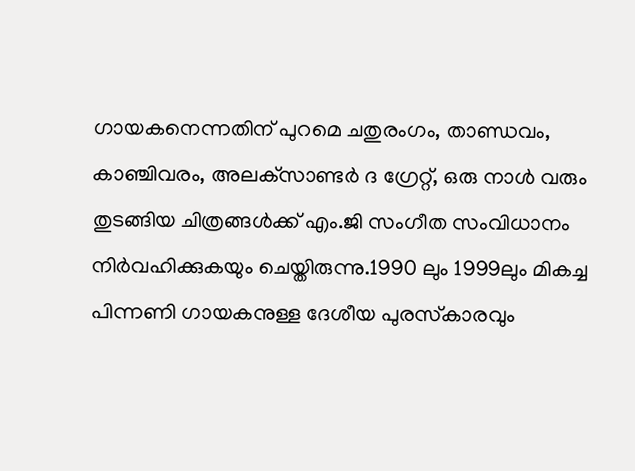ഗായകനെന്നതിന് പുറമെ ചതുരംഗം, താണ്ഡവം, കാഞ്ചിവരം, അലക്‌സാണ്ടര്‍ ദ ഗ്രേറ്റ്, ഒരു നാള്‍ വരും തുടങ്ങിയ ചിത്രങ്ങള്‍ക്ക് എം.ജി സംഗീത സംവിധാനം നിര്‍വഹിക്കുകയും ചെയ്തിരുന്നു.1990 ലും 1999ലും മികച്ച പിന്നണി ഗായകനുള്ള ദേശീയ പുരസ്‌കാരവും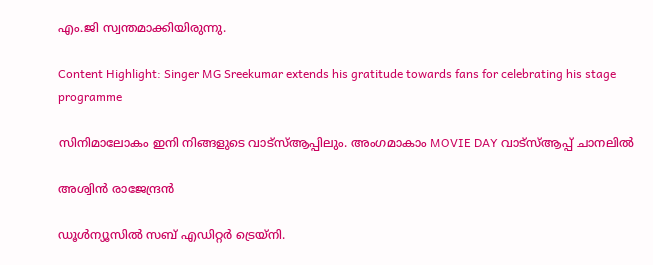എം.ജി സ്വന്തമാക്കിയിരുന്നു.

Content Highlight: Singer MG Sreekumar extends his gratitude towards fans for celebrating his stage programme

സിനിമാലോകം ഇനി നിങ്ങളുടെ വാട്സ്ആപ്പിലും. അംഗമാകാം MOVIE DAY വാട്സ്ആപ്പ് ചാനലിൽ

അശ്വിന്‍ രാജേന്ദ്രന്‍

ഡൂള്‍ന്യൂസില്‍ സബ് എഡിറ്റര്‍ ട്രെയ്‌നി.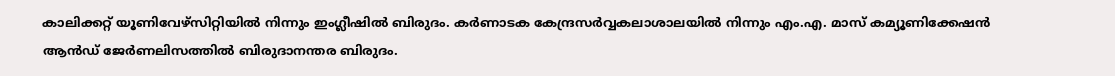കാലിക്കറ്റ് യൂണിവേഴ്സിറ്റിയില്‍ നിന്നും ഇംഗ്ലീഷില്‍ ബിരുദം. കര്‍ണാടക കേന്ദ്രസര്‍വ്വകലാശാലയില്‍ നിന്നും എം.എ. മാസ് കമ്യൂണിക്കേഷന്‍ ആന്‍ഡ് ജേര്‍ണലിസത്തില്‍ ബിരുദാനന്തര ബിരുദം.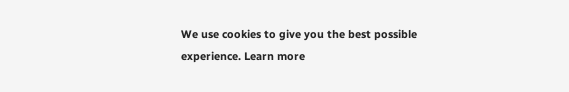We use cookies to give you the best possible experience. Learn more